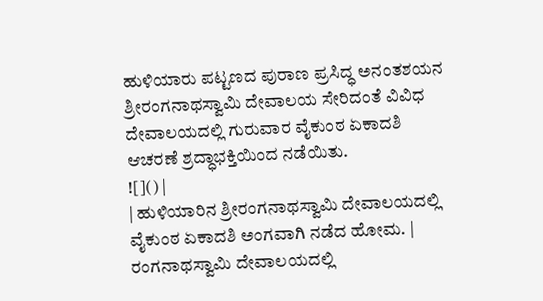ಹುಳಿಯಾರು ಪಟ್ಟಣದ ಪುರಾಣ ಪ್ರಸಿದ್ಧ ಅನಂತಶಯನ ಶ್ರೀರಂಗನಾಥಸ್ವಾಮಿ ದೇವಾಲಯ ಸೇರಿದಂತೆ ವಿವಿಧ ದೇವಾಲಯದಲ್ಲಿ ಗುರುವಾರ ವೈಕುಂಠ ಏಕಾದಶಿ ಆಚರಣೆ ಶ್ರದ್ಧಾಭಕ್ತಿಯಿಂದ ನಡೆಯಿತು.
![]() |
| ಹುಳಿಯಾರಿನ ಶ್ರೀರಂಗನಾಥಸ್ವಾಮಿ ದೇವಾಲಯದಲ್ಲಿ ವೈಕುಂಠ ಏಕಾದಶಿ ಅಂಗವಾಗಿ ನಡೆದ ಹೋಮ. |
ರಂಗನಾಥಸ್ವಾಮಿ ದೇವಾಲಯದಲ್ಲಿ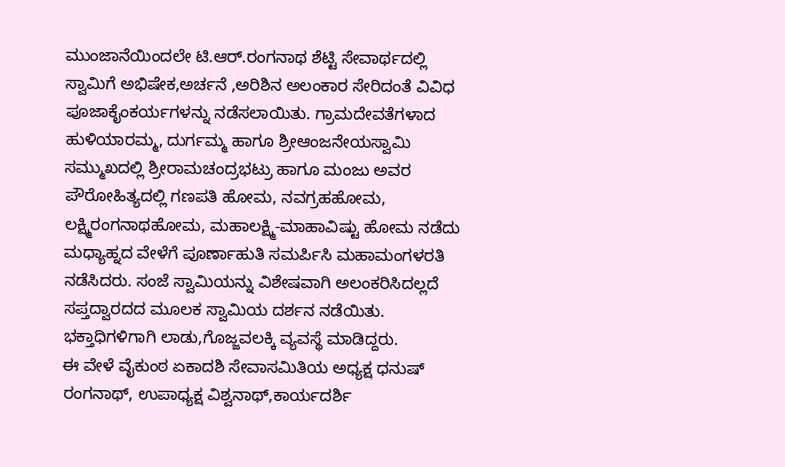ಮುಂಜಾನೆಯಿಂದಲೇ ಟಿ.ಆರ್.ರಂಗನಾಥ ಶೆಟ್ಟಿ ಸೇವಾರ್ಥದಲ್ಲಿ ಸ್ವಾಮಿಗೆ ಅಭಿಷೇಕ,ಅರ್ಚನೆ ,ಅರಿಶಿನ ಅಲಂಕಾರ ಸೇರಿದಂತೆ ವಿವಿಧ ಪೂಜಾಕೈಂಕರ್ಯಗಳನ್ನು ನಡೆಸಲಾಯಿತು. ಗ್ರಾಮದೇವತೆಗಳಾದ ಹುಳಿಯಾರಮ್ಮ, ದುರ್ಗಮ್ಮ ಹಾಗೂ ಶ್ರೀಆಂಜನೇಯಸ್ವಾಮಿ ಸಮ್ಮುಖದಲ್ಲಿ ಶ್ರೀರಾಮಚಂದ್ರಭಟ್ರು ಹಾಗೂ ಮಂಜು ಅವರ ಪೌರೋಹಿತ್ಯದಲ್ಲಿ ಗಣಪತಿ ಹೋಮ, ನವಗ್ರಹಹೋಮ, ಲಕ್ಷ್ಮಿರಂಗನಾಥಹೋಮ, ಮಹಾಲಕ್ಷ್ಮಿ-ಮಾಹಾವಿಷ್ಟು ಹೋಮ ನಡೆದು ಮಧ್ಯಾಹ್ನದ ವೇಳೆಗೆ ಪೂರ್ಣಾಹುತಿ ಸಮರ್ಪಿಸಿ ಮಹಾಮಂಗಳರತಿ ನಡೆಸಿದರು. ಸಂಜೆ ಸ್ವಾಮಿಯನ್ನು ವಿಶೇಷವಾಗಿ ಅಲಂಕರಿಸಿದಲ್ಲದೆ ಸಪ್ತದ್ವಾರದದ ಮೂಲಕ ಸ್ವಾಮಿಯ ದರ್ಶನ ನಡೆಯಿತು. ಭಕ್ತಾಧಿಗಳಿಗಾಗಿ ಲಾಡು,ಗೊಜ್ಜವಲಕ್ಕಿ ವ್ಯವಸ್ಥೆ ಮಾಡಿದ್ದರು.
ಈ ವೇಳೆ ವೈಕುಂಠ ಏಕಾದಶಿ ಸೇವಾಸಮಿತಿಯ ಅಧ್ಯಕ್ಷ ಧನುಷ್ ರಂಗನಾಥ್, ಉಪಾಧ್ಯಕ್ಷ ವಿಶ್ವನಾಥ್,ಕಾರ್ಯದರ್ಶಿ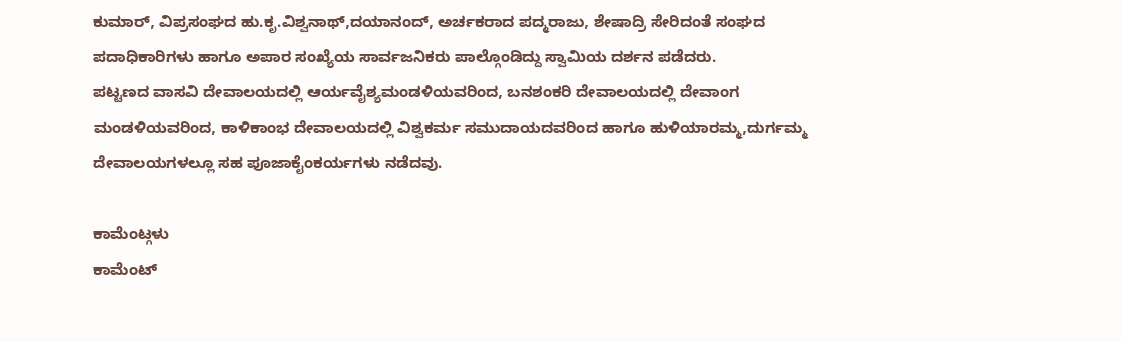ಕುಮಾರ್, ವಿಪ್ರಸಂಘದ ಹು.ಕೃ.ವಿಶ್ವನಾಥ್,ದಯಾನಂದ್, ಅರ್ಚಕರಾದ ಪದ್ಮರಾಜು, ಶೇಷಾದ್ರಿ ಸೇರಿದಂತೆ ಸಂಘದ ಪದಾಧಿಕಾರಿಗಳು ಹಾಗೂ ಅಪಾರ ಸಂಖ್ಯೆಯ ಸಾರ್ವಜನಿಕರು ಪಾಲ್ಗೊಂಡಿದ್ದು ಸ್ವಾಮಿಯ ದರ್ಶನ ಪಡೆದರು.
ಪಟ್ಟಣದ ವಾಸವಿ ದೇವಾಲಯದಲ್ಲಿ ಆರ್ಯವೈಶ್ಯಮಂಡಳಿಯವರಿಂದ, ಬನಶಂಕರಿ ದೇವಾಲಯದಲ್ಲಿ ದೇವಾಂಗ ಮಂಡಳಿಯವರಿಂದ, ಕಾಳಿಕಾಂಭ ದೇವಾಲಯದಲ್ಲಿ ವಿಶ್ವಕರ್ಮ ಸಮುದಾಯದವರಿಂದ ಹಾಗೂ ಹುಳಿಯಾರಮ್ಮ,ದುರ್ಗಮ್ಮ ದೇವಾಲಯಗಳಲ್ಲೂ ಸಹ ಪೂಜಾಕೈಂಕರ್ಯಗಳು ನಡೆದವು.

ಕಾಮೆಂಟ್ಗಳು
ಕಾಮೆಂಟ್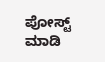ಪೋಸ್ಟ್ ಮಾಡಿ